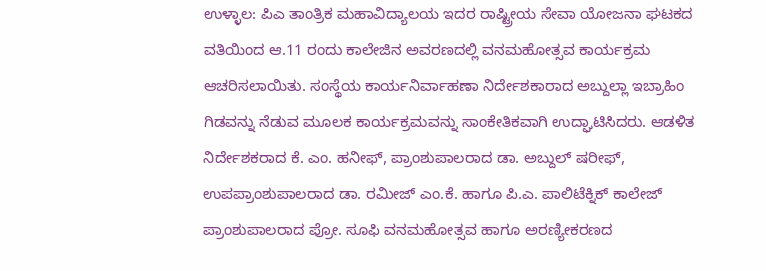ಉಳ್ಳಾಲ: ಪಿಎ ತಾಂತ್ರಿಕ ಮಹಾವಿದ್ಯಾಲಯ ಇದರ ರಾಷ್ಟ್ರೀಯ ಸೇವಾ ಯೋಜನಾ ಘಟಕದ ವತಿಯಿಂದ ಆ.11 ರಂದು ಕಾಲೇಜಿನ ಅವರಣದಲ್ಲಿ ವನಮಹೋತ್ಸವ ಕಾರ್ಯಕ್ರಮ ಆಚರಿಸಲಾಯಿತು. ಸಂಸ್ಥೆಯ ಕಾರ್ಯನಿರ್ವಾಹಣಾ ನಿರ್ದೇಶಕಾರಾದ ಅಬ್ದುಲ್ಲಾ ಇಬ್ರಾಹಿಂ ಗಿಡವನ್ನು ನೆಡುವ ಮೂಲಕ ಕಾರ್ಯಕ್ರಮವನ್ನು ಸಾಂಕೇತಿಕವಾಗಿ ಉದ್ಘಾಟಿಸಿದರು. ಆಡಳಿತ ನಿರ್ದೇಶಕರಾದ ಕೆ. ಎಂ. ಹನೀಫ್, ಪ್ರಾಂಶುಪಾಲರಾದ ಡಾ. ಅಬ್ದುಲ್ ಷರೀಫ್, ಉಪಪ್ರಾಂಶುಪಾಲರಾದ ಡಾ. ರಮೀಜ್ ಎಂ.ಕೆ. ಹಾಗೂ ಪಿ.ಎ. ಪಾಲಿಟೆಕ್ನಿಕ್ ಕಾಲೇಜ್ ಪ್ರಾಂಶುಪಾಲರಾದ ಪ್ರೋ. ಸೂಫಿ ವನಮಹೋತ್ಸವ ಹಾಗೂ ಅರಣ್ಯೀಕರಣದ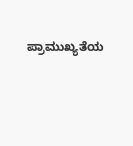ಪ್ರಾಮುಖ್ಯತೆಯ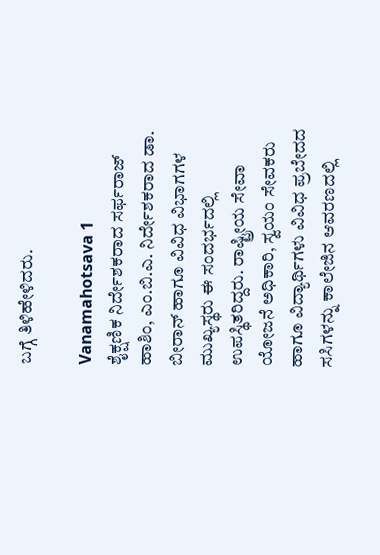ಬಗ್ಗೆ ತಿಳಿಹೇಳಿದರು.

Vanamahotsava 1
ಶೈಕ್ಷಣಿಕ ನಿರ್ದೇಶಕರಾದ ಸರ್ಫರಾಜ್ ಹಾಶಿಂ, ಎಂ.ಬಿ.ಎ. ನಿರ್ದೇಶಕರಾದ ಡಾ. ಬೀರಾನ್ ಹಾಗೂ ವಿವಿಧ ವಿಭಾಗಗಳ ಮುಖ್ಯಸ್ಥರು ಈ ಸಂದರ್ಭದಲ್ಲಿ ಉಪಸ್ಥಿತರಿದ್ದರು. ರಾಷ್ಟ್ರೀಯ ಸೇವಾ ಯೋಜನೆ ಅಧಿಕಾರಿ, ಸ್ವಯಂ ಸೇವಕರು ಹಾಗೂ ವಿದ್ಯಾರ್ಥಿಗಳು ವಿವಿಧ ಪ್ರಬೇದದ ಸಸಿಗಳನ್ನು ಕಾಲೇಜಿನ ಆವರಣದಲ್ಲಿ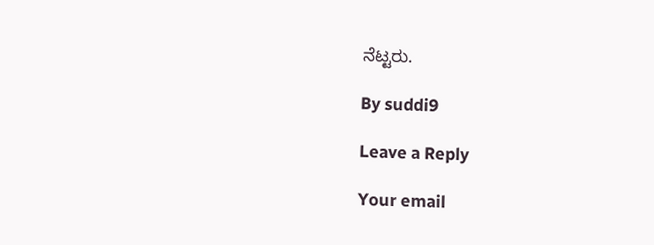ನೆಟ್ಟರು.

By suddi9

Leave a Reply

Your email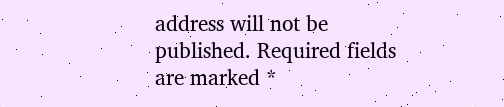address will not be published. Required fields are marked *